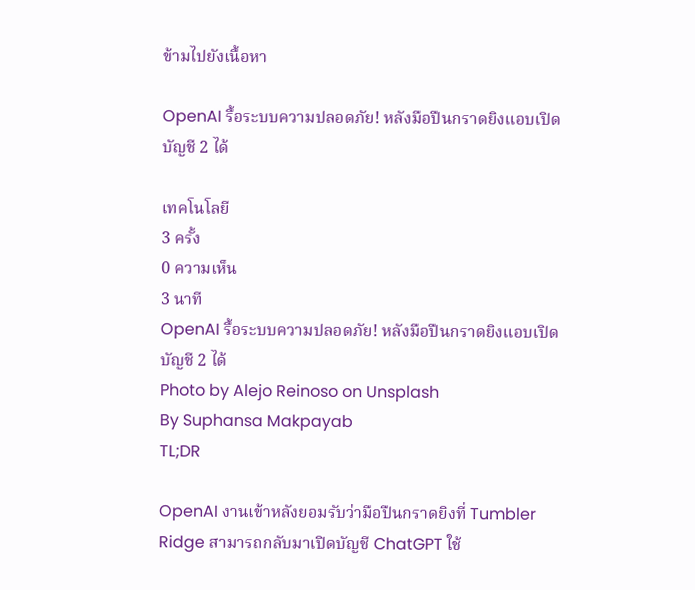ข้ามไปยังเนื้อหา

OpenAI รื้อระบบความปลอดภัย! หลังมือปืนกราดยิงแอบเปิดบัญชี 2 ได้

เทคโนโลยี
3 ครั้ง
0 ความเห็น
3 นาที
OpenAI รื้อระบบความปลอดภัย! หลังมือปืนกราดยิงแอบเปิดบัญชี 2 ได้
Photo by Alejo Reinoso on Unsplash
By Suphansa Makpayab
TL;DR

OpenAI งานเข้าหลังยอมรับว่ามือปืนกราดยิงที่ Tumbler Ridge สามารถกลับมาเปิดบัญชี ChatGPT ใช้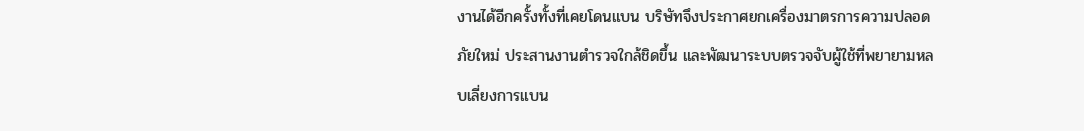งานได้อีกครั้งทั้งที่เคยโดนแบน บริษัทจึงประกาศยกเครื่องมาตรการความปลอดภัยใหม่ ประสานงานตำรวจใกล้ชิดขึ้น และพัฒนาระบบตรวจจับผู้ใช้ที่พยายามหลบเลี่ยงการแบน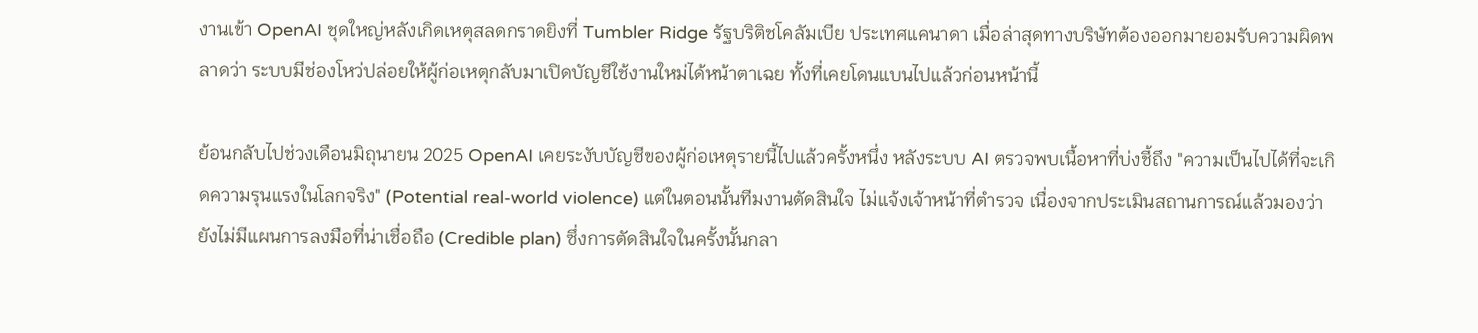งานเข้า OpenAI ชุดใหญ่หลังเกิดเหตุสลดกราดยิงที่ Tumbler Ridge รัฐบริติชโคลัมเบีย ประเทศแคนาดา เมื่อล่าสุดทางบริษัทต้องออกมายอมรับความผิดพลาดว่า ระบบมีช่องโหว่ปล่อยให้ผู้ก่อเหตุกลับมาเปิดบัญชีใช้งานใหม่ได้หน้าตาเฉย ทั้งที่เคยโดนแบนไปแล้วก่อนหน้านี้

ย้อนกลับไปช่วงเดือนมิถุนายน 2025 OpenAI เคยระงับบัญชีของผู้ก่อเหตุรายนี้ไปแล้วครั้งหนึ่ง หลังระบบ AI ตรวจพบเนื้อหาที่บ่งชี้ถึง "ความเป็นไปได้ที่จะเกิดความรุนแรงในโลกจริง" (Potential real-world violence) แต่ในตอนนั้นทีมงานตัดสินใจ ไม่แจ้งเจ้าหน้าที่ตำรวจ เนื่องจากประเมินสถานการณ์แล้วมองว่ายังไม่มีแผนการลงมือที่น่าเชื่อถือ (Credible plan) ซึ่งการตัดสินใจในครั้งนั้นกลา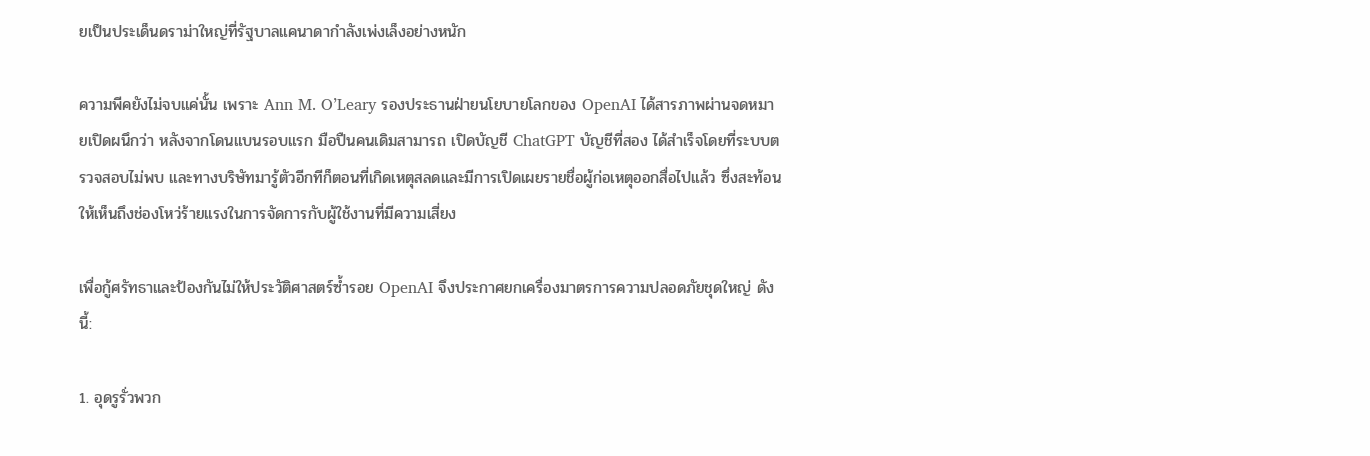ยเป็นประเด็นดราม่าใหญ่ที่รัฐบาลแคนาดากำลังเพ่งเล็งอย่างหนัก

ความพีคยังไม่จบแค่นั้น เพราะ Ann M. O’Leary รองประธานฝ่ายนโยบายโลกของ OpenAI ได้สารภาพผ่านจดหมายเปิดผนึกว่า หลังจากโดนแบนรอบแรก มือปืนคนเดิมสามารถ เปิดบัญชี ChatGPT บัญชีที่สอง ได้สำเร็จโดยที่ระบบตรวจสอบไม่พบ และทางบริษัทมารู้ตัวอีกทีก็ตอนที่เกิดเหตุสลดและมีการเปิดเผยรายชื่อผู้ก่อเหตุออกสื่อไปแล้ว ซึ่งสะท้อนให้เห็นถึงช่องโหว่ร้ายแรงในการจัดการกับผู้ใช้งานที่มีความเสี่ยง

เพื่อกู้ศรัทธาและป้องกันไม่ให้ประวัติศาสตร์ซ้ำรอย OpenAI จึงประกาศยกเครื่องมาตรการความปลอดภัยชุดใหญ่ ดังนี้:

1. อุดรูรั่วพวก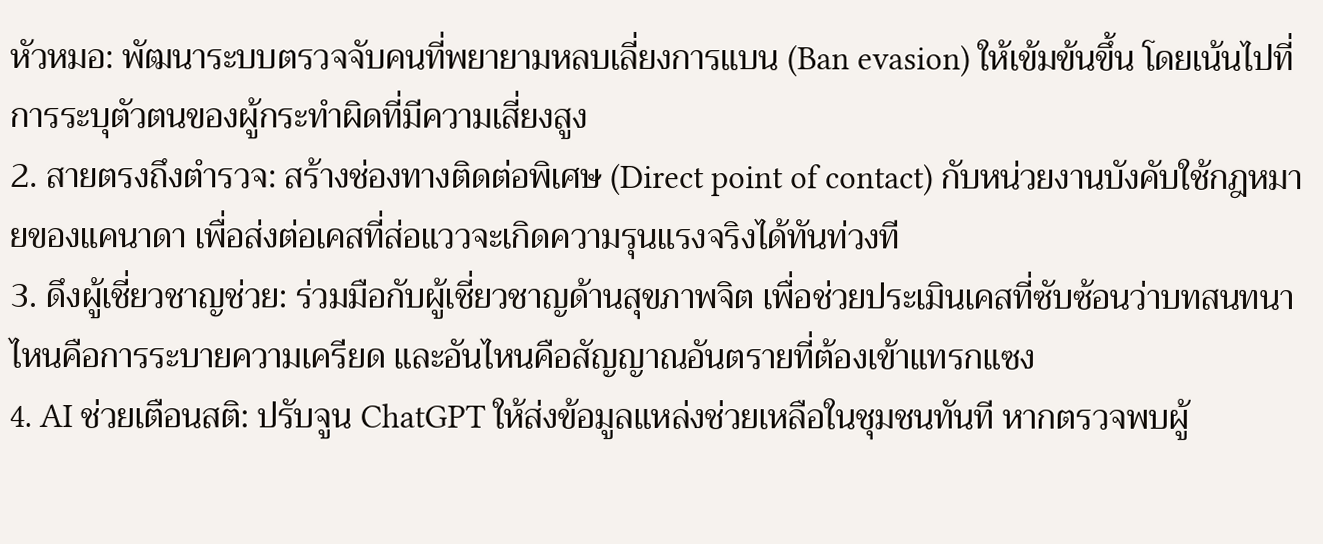หัวหมอ: พัฒนาระบบตรวจจับคนที่พยายามหลบเลี่ยงการแบน (Ban evasion) ให้เข้มข้นขึ้น โดยเน้นไปที่การระบุตัวตนของผู้กระทำผิดที่มีความเสี่ยงสูง
2. สายตรงถึงตำรวจ: สร้างช่องทางติดต่อพิเศษ (Direct point of contact) กับหน่วยงานบังคับใช้กฎหมายของแคนาดา เพื่อส่งต่อเคสที่ส่อแววจะเกิดความรุนแรงจริงได้ทันท่วงที
3. ดึงผู้เชี่ยวชาญช่วย: ร่วมมือกับผู้เชี่ยวชาญด้านสุขภาพจิต เพื่อช่วยประเมินเคสที่ซับซ้อนว่าบทสนทนาไหนคือการระบายความเครียด และอันไหนคือสัญญาณอันตรายที่ต้องเข้าแทรกแซง
4. AI ช่วยเตือนสติ: ปรับจูน ChatGPT ให้ส่งข้อมูลแหล่งช่วยเหลือในชุมชนทันที หากตรวจพบผู้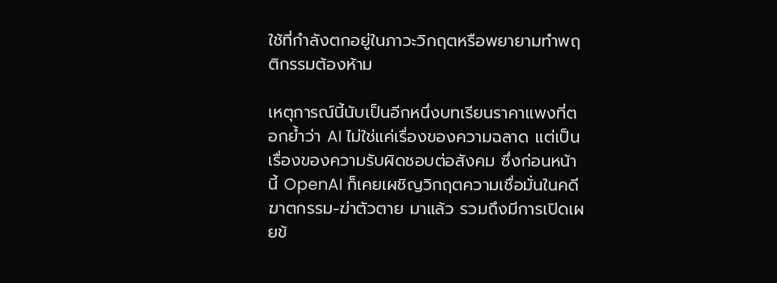ใช้ที่กำลังตกอยู่ในภาวะวิกฤตหรือพยายามทำพฤติกรรมต้องห้าม

เหตุการณ์นี้นับเป็นอีกหนึ่งบทเรียนราคาแพงที่ตอกย้ำว่า AI ไม่ใช่แค่เรื่องของความฉลาด แต่เป็นเรื่องของความรับผิดชอบต่อสังคม ซึ่งก่อนหน้านี้ OpenAI ก็เคยเผชิญวิกฤตความเชื่อมั่นในคดีฆาตกรรม-ฆ่าตัวตาย มาแล้ว รวมถึงมีการเปิดเผยข้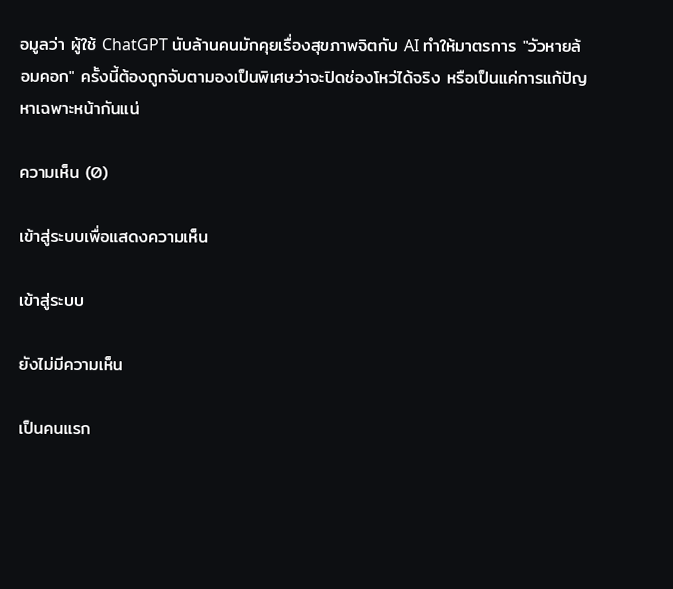อมูลว่า ผู้ใช้ ChatGPT นับล้านคนมักคุยเรื่องสุขภาพจิตกับ AI ทำให้มาตรการ "วัวหายล้อมคอก" ครั้งนี้ต้องถูกจับตามองเป็นพิเศษว่าจะปิดช่องโหว่ได้จริง หรือเป็นแค่การแก้ปัญหาเฉพาะหน้ากันแน่

ความเห็น (0)

เข้าสู่ระบบเพื่อแสดงความเห็น

เข้าสู่ระบบ

ยังไม่มีความเห็น

เป็นคนแรก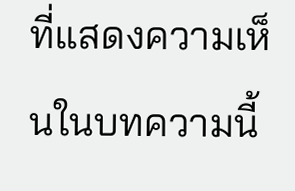ที่แสดงความเห็นในบทความนี้